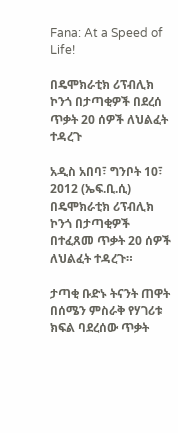Fana: At a Speed of Life!

በዴሞክራቲክ ሪፕብሊክ ኮንጎ በታጣቂዎች በደረሰ ጥቃት 20 ሰዎች ለህልፈት ተዳረጉ

አዲስ አበባ፣ ግንቦት 10፣ 2012 (ኤፍ.ቢ.ሲ) በዴሞክራቲክ ሪፕብሊክ ኮንጎ በታጣቂዎች በተፈጸመ ጥቃት 20 ሰዎች ለህልፈት ተዳረጉ።

ታጣቂ ቡድኑ ትናንት ጠዋት በሰሜን ምስራቅ የሃገሪቱ ክፍል ባደረሰው ጥቃት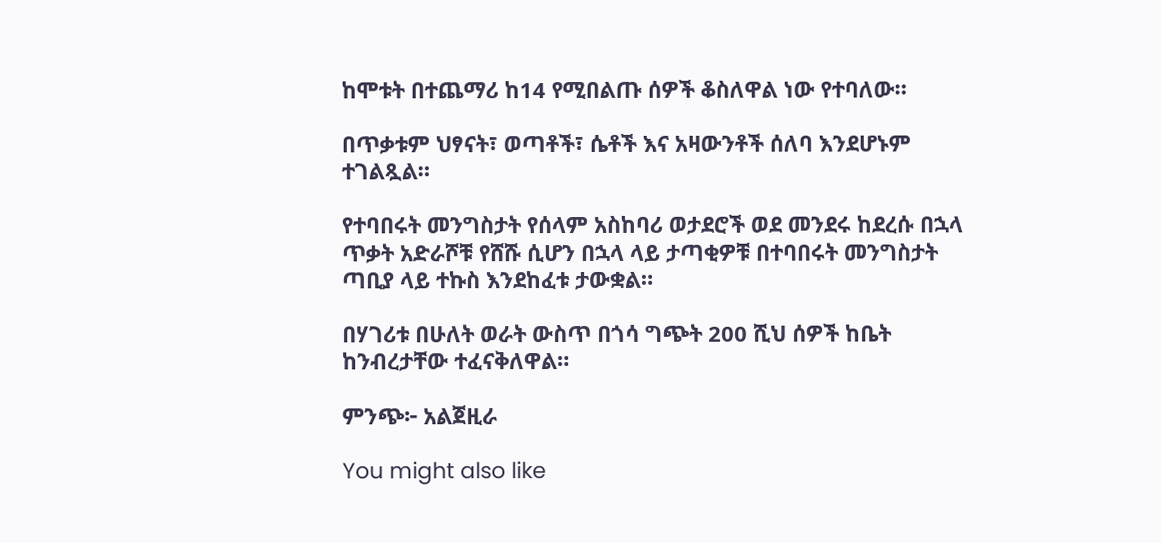ከሞቱት በተጨማሪ ከ14 የሚበልጡ ሰዎች ቆስለዋል ነው የተባለው።

በጥቃቱም ህፃናት፣ ወጣቶች፣ ሴቶች እና አዛውንቶች ሰለባ እንደሆኑም ተገልጿል።

የተባበሩት መንግስታት የሰላም አስከባሪ ወታደሮች ወደ መንደሩ ከደረሱ በኋላ ጥቃት አድራሾቹ የሸሹ ሲሆን በኋላ ላይ ታጣቂዎቹ በተባበሩት መንግስታት ጣቢያ ላይ ተኩስ እንደከፈቱ ታውቋል።

በሃገሪቱ በሁለት ወራት ውስጥ በጎሳ ግጭት 200 ሺህ ሰዎች ከቤት ከንብረታቸው ተፈናቅለዋል።

ምንጭ፦ አልጀዚራ

You might also like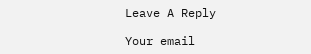Leave A Reply

Your email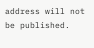address will not be published.